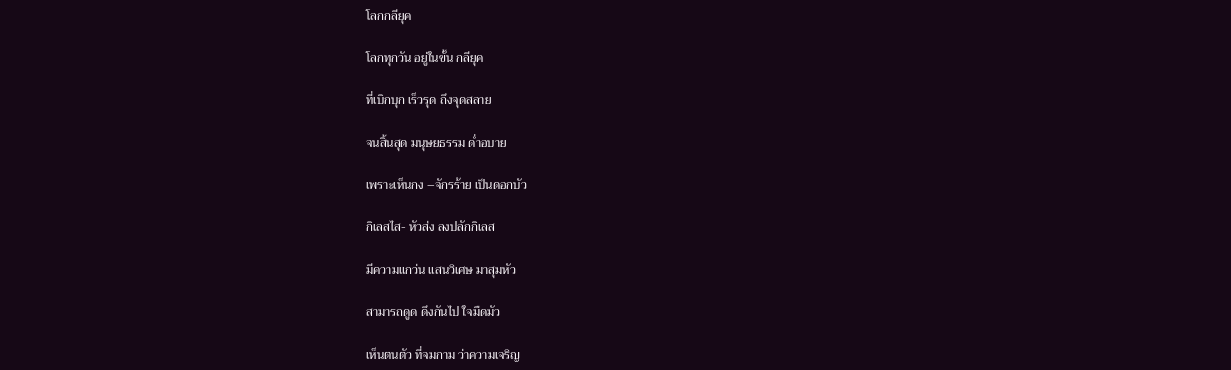โลกกลียุค

โลกทุกวัน อยู่ในขั้น กลียุค

ที่เบิกบุก เร็วรุด ถึงจุดสลาย

จนสิ้นสุด มนุษยธรรม ด่ำอบาย

เพราะเห็นกง –จักรร้าย เป็นดอกบัว

กิเลสไส- หัวส่ง ลงปลักกิเลส

มีความแกว่น แสนวิเศษ มาสุมหัว

สามารถดูด ดึงกันไป ใจมืดมัว

เห็นตนตัว ที่จมกาม ว่าความเจริญ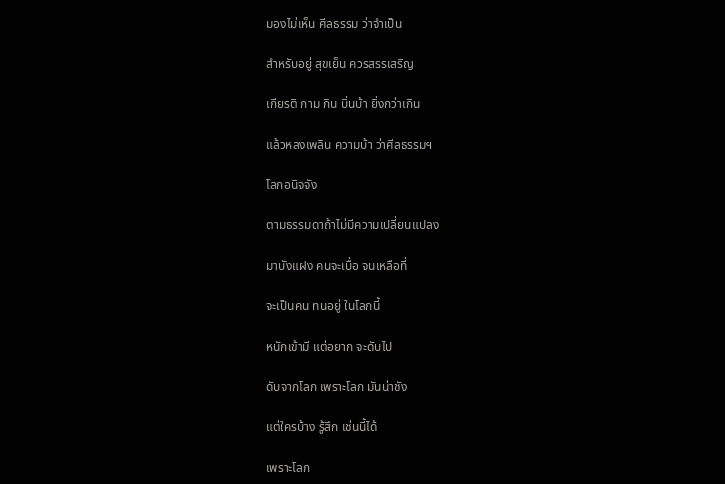มองไม่เห็น ศีลธรรม ว่าจำเป็น

สำหรับอยู่ สุขเย็น ควรสรรเสริญ

เกียรติ กาม กิน บิ่นบ้า ยิ่งกว่าเกิน

แล้วหลงเพลิน ความบ้า ว่าศีลธรรมฯ

โลกอนิจจัง

ตามธรรมดาถ้าไม่มีความเปลี่ยนแปลง

มาบังแฝง คนจะเบื่อ จนเหลือที่

จะเป็นคน ทนอยู่ ในโลกนี้

หนักเข้ามี แต่อยาก จะดับไป

ดับจากโลก เพราะโลก มันน่าชัง

แต่ใครบ้าง รู้สึก เช่นนี้ได้

เพราะโลก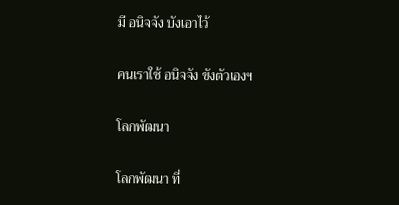มี อนิจจัง บังเอาไว้

คนเราใช้ อนิจจัง ขังตัวเองฯ

โลกพัฒนา

โลกพัฒนา ที่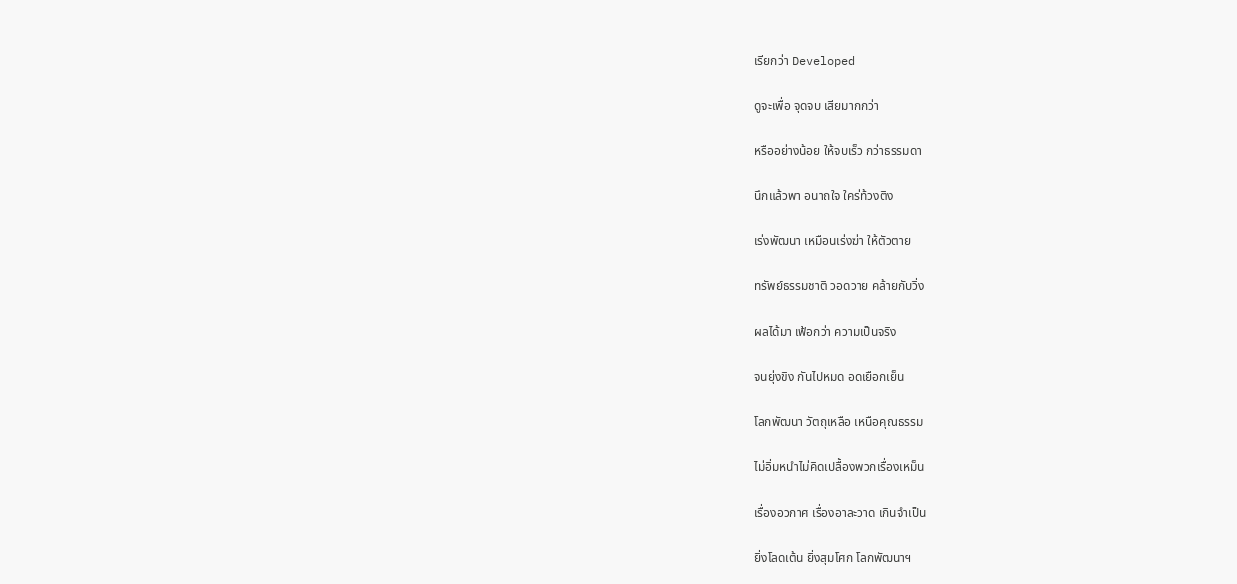เรียกว่า Developed

ดูจะเพื่อ จุดจบ เสียมากกว่า

หรืออย่างน้อย ให้จบเร็ว กว่าธรรมดา

นึกแล้วพา อนาถใจ ใคร่ท้วงติง

เร่งพัฒนา เหมือนเร่งฆ่า ให้ตัวตาย

ทรัพย์ธรรมชาติ วอดวาย คล้ายกับวิ่ง

ผลได้มา เฟ้อกว่า ความเป็นจริง

จนยุ่งขิง กันไปหมด อดเยือกเย็น

โลกพัฒนา วัตถุเหลือ เหนือคุณธรรม

ไม่อิ่มหนำไม่คิดเปลื้องพวกเรื่องเหม็น

เรื่องอวกาศ เรื่องอาละวาด เกินจำเป็น

ยิ่งโลดเต้น ยิ่งสุมโศก โลกพัฒนาฯ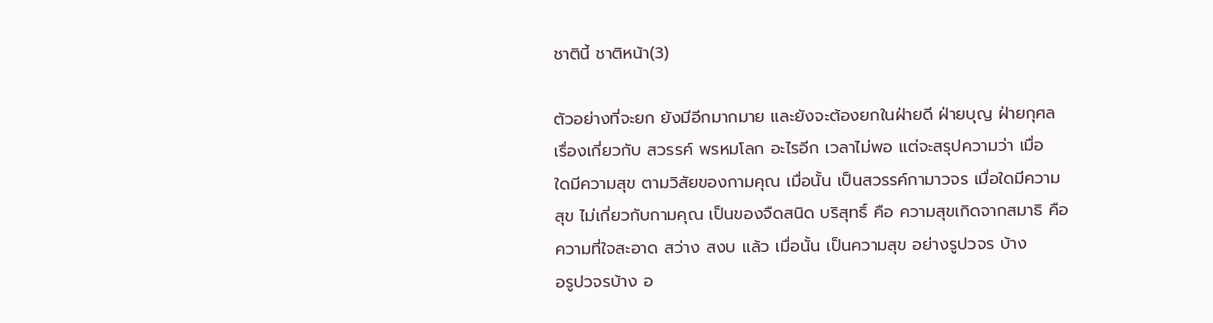ชาตินี้ ชาติหน้า(3)

ตัวอย่างที่จะยก ยังมีอีกมากมาย และยังจะต้องยกในฝ่ายดี ฝ่ายบุญ ฝ่ายกุศล
เรื่องเกี่ยวกับ สวรรค์ พรหมโลก อะไรอีก เวลาไม่พอ แต่จะสรุปความว่า เมื่อ
ใดมีความสุข ตามวิสัยของกามคุณ เมื่อนั้น เป็นสวรรค์กามาวจร เมื่อใดมีความ
สุข ไม่เกี่ยวกับกามคุณ เป็นของจืดสนิด บริสุทธิ์ คือ ความสุขเกิดจากสมาธิ คือ
ความที่ใจสะอาด สว่าง สงบ แล้ว เมื่อนั้น เป็นความสุข อย่างรูปวจร บ้าง
อรูปวจรบ้าง อ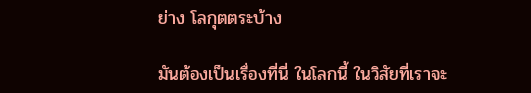ย่าง โลกุตตระบ้าง

มันต้องเป็นเรื่องที่นี่ ในโลกนี้ ในวิสัยที่เราจะ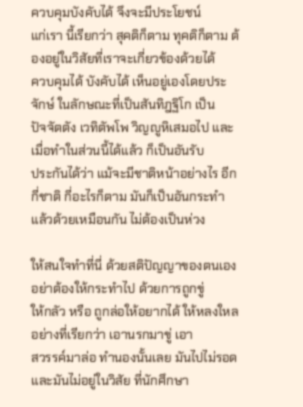ควบคุมบังคับได้ จึงจะมีประโยชน์
แก่เรา นี้เรียกว่า สุคติก็ตาม ทุคติก็ตาม ต้องอยู่ในวิสัยที่เราจะเกี่ยวข้องด้วยได้
ควบคุมได้ บังคับได้ เห็นอยู่เองโดยประจักษ์ ในลักษณะที่เป็นสันทิฎฐิโก เป็น
ปัจจัตตัง เวทิตัพโพ วิญญูหิเสมอไป และเมื่อทำในส่วนนี้ได้แล้ว ก็เป็นอันรับ
ประกันได้ว่า แม้จะมีชาติหน้าอย่างไร อีกกี่ชาติ กี่อะไรก็ตาม มันก็เป็นอันกระทำ
แล้วด้วยเหมือนกัน ไม่ต้องเป็นห่วง

ให้สนใจทำที่นี่ ด้วยสติปัญญาของตนเอง อย่าต้องให้กระทำไป ด้วยการถูกขู่
ให้กลัว หรือ ถูกล่อให้อยากได้ ให้หลงใหล อย่างที่เรียกว่า เอานรกมาขู่ เอา
สวรรค์มาล่อ ทำนองนั้นเลย มันไปไม่รอด และมันไม่อยู่ในวิสัย ที่นักศึกษา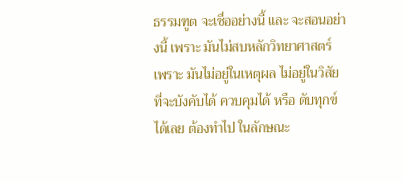ธรรมฑูต จะเชื่ออย่างนี้ และ จะสอนอย่างนี้ เพราะ มันไม่สบหลักวิทยาศาสตร์
เพราะ มันไม่อยู่ในเหตุผล ไม่อยู่ในวิสัย ที่จะบังคับได้ ควบคุมได้ หรือ ดับทุกข์
ได้เลย ต้องทำไป ในลักษณะ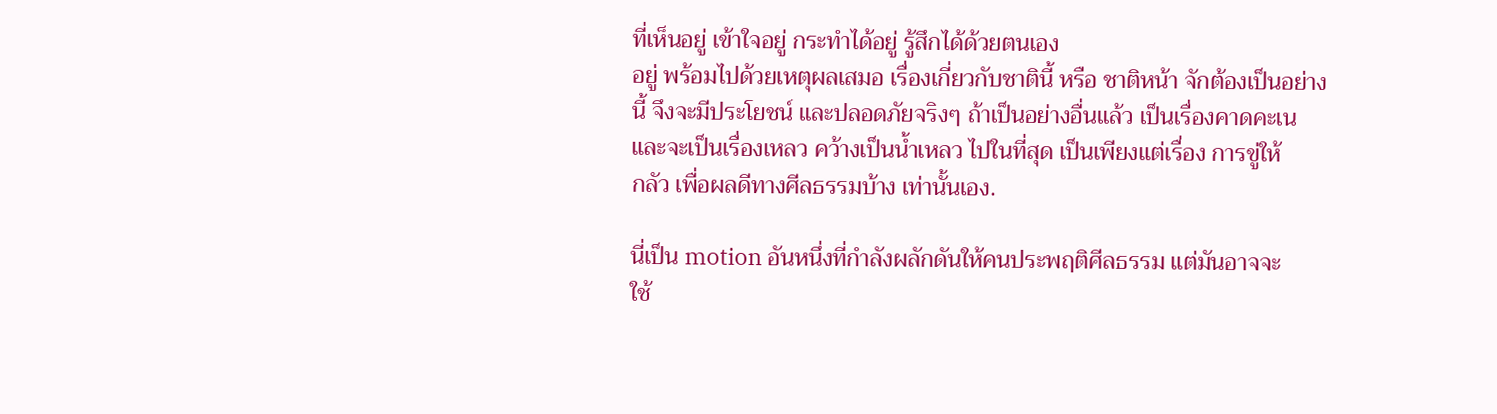ที่เห็นอยู่ เข้าใจอยู่ กระทำได้อยู่ รู้สึกได้ด้วยตนเอง
อยู่ พร้อมไปด้วยเหตุผลเสมอ เรื่องเกี่ยวกับชาตินี้ หรือ ชาติหน้า จักต้องเป็นอย่าง
นี้ จึงจะมีประโยชน์ และปลอดภัยจริงๆ ถ้าเป็นอย่างอื่นแล้ว เป็นเรื่องคาดคะเน
และจะเป็นเรื่องเหลว คว้างเป็นน้ำเหลว ไปในที่สุด เป็นเพียงแต่เรื่อง การขู่ให้
กลัว เพื่อผลดีทางศีลธรรมบ้าง เท่านั้นเอง.

นี่เป็น motion อันหนึ่งที่กำลังผลักดันให้คนประพฤติศีลธรรม แต่มันอาจจะ
ใช้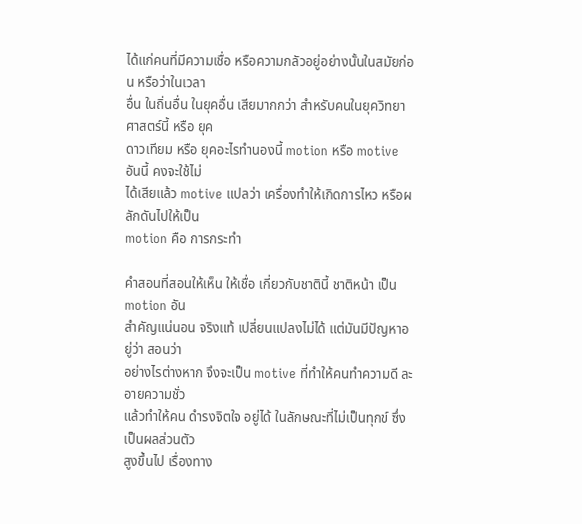ได้แก่คนที่มีความเชื่อ หรือความกลัวอยู่อย่างนั้นในสมัยก่อน หรือว่าในเวลา
อื่น ในถิ่นอื่น ในยุคอื่น เสียมากกว่า สำหรับคนในยุควิทยาศาสตร์นี้ หรือ ยุค
ดาวเทียม หรือ ยุคอะไรทำนองนี้ motion หรือ motive อันนี้ คงจะใช้ไม่
ได้เสียแล้ว motive แปลว่า เครื่องทำให้เกิดการไหว หรือผลักดันไปให้เป็น
motion คือ การกระทำ

คำสอนที่สอนให้เห็น ให้เชื่อ เกี่ยวกับชาตินี้ ชาติหน้า เป็น motion อัน
สำคัญแน่นอน จริงแท้ เปลี่ยนแปลงไม่ได้ แต่มันมีปัญหาอยู่ว่า สอนว่า
อย่างไรต่างหาก จึงจะเป็น motive ที่ทำให้คนทำความดี ละอายความชั่ว
แล้วทำให้คน ดำรงจิตใจ อยู่ได้ ในลักษณะที่ไม่เป็นทุกข์ ซึ่งเป็นผลส่วนตัว
สูงขึ้นไป เรื่องทาง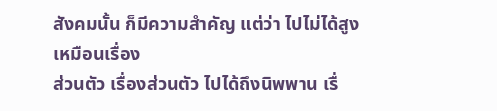สังคมนั้น ก็มีความสำคัญ แต่ว่า ไปไม่ได้สูง เหมือนเรื่อง
ส่วนตัว เรื่องส่วนตัว ไปได้ถึงนิพพาน เรื่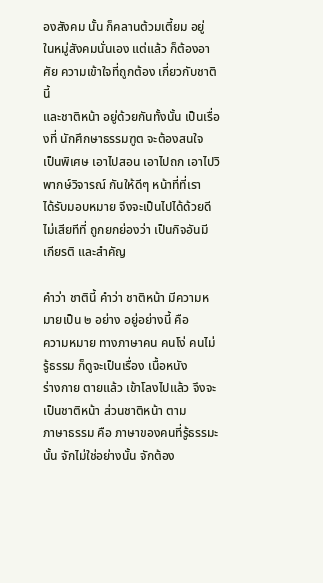องสังคม นั้น ก็คลานต้วมเตี้ยม อยู่
ในหมู่สังคมนั่นเอง แต่แล้ว ก็ต้องอาศัย ความเข้าใจที่ถูกต้อง เกี่ยวกับชาตินี้
และชาติหน้า อยู่ด้วยกันทั้งนั้น เป็นเรื่องที่ นักศึกษาธรรมฑูต จะต้องสนใจ
เป็นพิเศษ เอาไปสอน เอาไปถก เอาไปวิพากษ์วิจารณ์ กันให้ดีๆ หน้าที่ที่เรา
ได้รับมอบหมาย จึงจะเป็นไปได้ด้วยดี ไม่เสียทีที่ ถูกยกย่องว่า เป็นกิจอันมี
เกียรติ และสำคัญ

คำว่า ชาตินี้ คำว่า ชาติหน้า มีความหมายเป็น ๒ อย่าง อยู่อย่างนี้ คือ
ความหมาย ทางภาษาคน คนโง่ คนไม่รู้ธรรม ก็ดูจะเป็นเรื่อง เนื้อหนัง
ร่างกาย ตายแล้ว เข้าโลงไปแล้ว จึงจะเป็นชาติหน้า ส่วนชาติหน้า ตาม
ภาษาธรรม คือ ภาษาของคนที่รู้ธรรมะ นั้น จักไม่ใช่อย่างนั้น จักต้อง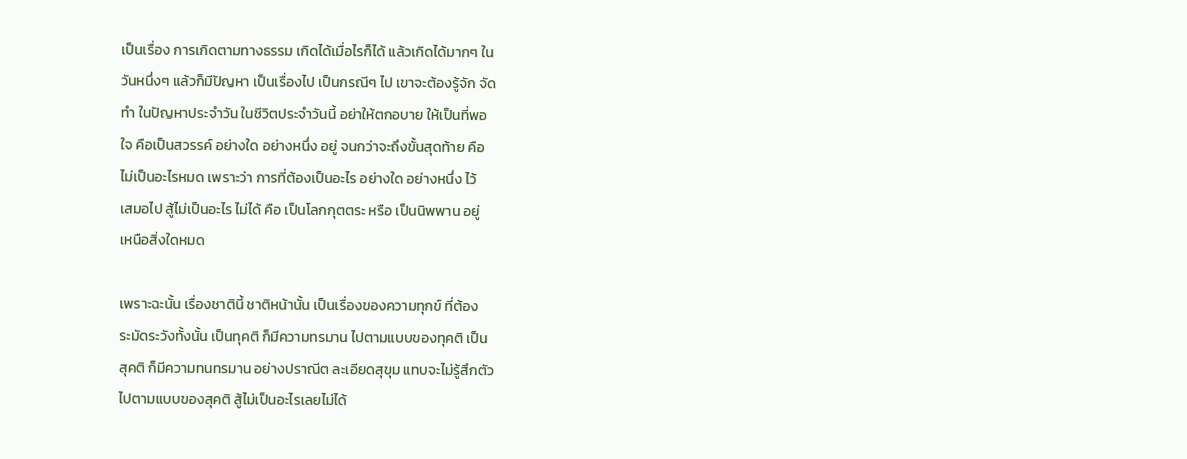เป็นเรื่อง การเกิดตามทางธรรม เกิดได้เมื่อไรก็ได้ แล้วเกิดได้มากๆ ใน
วันหนึ่งๆ แล้วก็มีปัญหา เป็นเรื่องไป เป็นกรณีๆ ไป เขาจะต้องรู้จัก จัด
ทำ ในปัญหาประจำวัน ในชีวิตประจำวันนี้ อย่าให้ตกอบาย ให้เป็นที่พอ
ใจ คือเป็นสวรรค์ อย่างใด อย่างหนึ่ง อยู่ จนกว่าจะถึงขั้นสุดท้าย คือ
ไม่เป็นอะไรหมด เพราะว่า การที่ต้องเป็นอะไร อย่างใด อย่างหนึ่ง ไว้
เสมอไป สู้ไม่เป็นอะไร ไม่ได้ คือ เป็นโลกกุตตระ หรือ เป็นนิพพาน อยู่
เหนือสิ่งใดหมด

เพราะฉะนั้น เรื่องชาตินี้ ชาติหน้านั้น เป็นเรื่องของความทุกข์ ที่ต้อง
ระมัดระวังทั้งนั้น เป็นทุคติ ก็มีความทรมาน ไปตามแบบของทุคติ เป็น
สุคติ ก็มีความทนทรมาน อย่างปราณีต ละเอียดสุขุม แทบจะไม่รู้สึกตัว
ไปตามแบบของสุคติ สู้ไม่เป็นอะไรเลยไม่ได้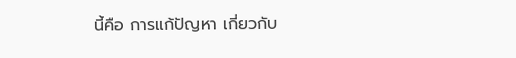นี้คือ การแก้ปัญหา เกี่ยวกับ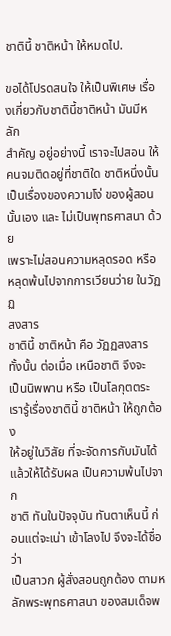ชาตินี้ ชาติหน้า ให้หมดไป.

ขอได้โปรดสนใจ ให้เป็นพิเศษ เรื่องเกี่ยวกับชาตินี้ชาติหน้า มันมีหลัก
สำคัญ อยู่อย่างนี้ เราจะไปสอน ให้คนจมติดอยู่ที่ชาติใด ชาติหนึ่งนั้น
เป็นเรื่องของความโง่ ของผู้สอนนั้นเอง และ ไม่เป็นพุทธศาสนา ด้วย
เพราะไม่สอนความหลุดรอด หรือหลุดพ้นไปจากการเวียนว่าย ในวัฏฏ
สงสาร
ชาตินี้ ชาติหน้า คือ วัฏฏสงสาร ทั้งนั้น ต่อเมื่อ เหนือชาติ จึงจะ
เป็นนิพพาน หรือ เป็นโลกุตตระ เรารู้เรื่องชาตินี้ ชาติหน้า ให้ถูกต้อง
ให้อยู่ในวิสัย ที่จะจัดการกับมันได้ แล้วให้ได้รับผล เป็นความพ้นไปจาก
ชาติ ทันในปัจจุบัน ทันตาเห็นนี้ ก่อนแต่จะเน่า เข้าโลงไป จึงจะได้ชื่อว่า
เป็นสาวก ผู้สั่งสอนถูกต้อง ตามหลักพระพุทธศาสนา ของสมเด็จพ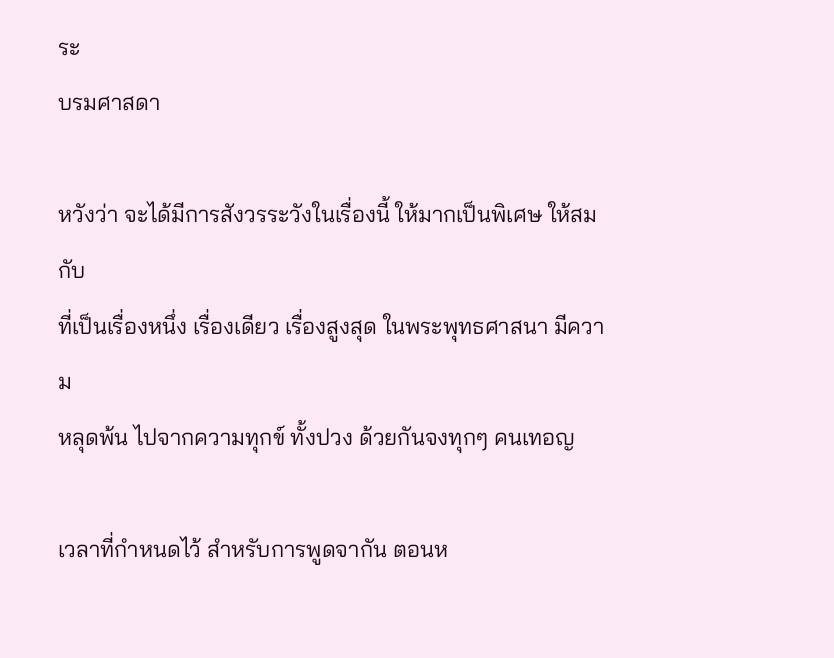ระ
บรมศาสดา

หวังว่า จะได้มีการสังวรระวังในเรื่องนี้ ให้มากเป็นพิเศษ ให้สมกับ
ที่เป็นเรื่องหนึ่ง เรื่องเดียว เรื่องสูงสุด ในพระพุทธศาสนา มีความ
หลุดพ้น ไปจากความทุกข์ ทั้งปวง ด้วยกันจงทุกๆ คนเทอญ

เวลาที่กำหนดไว้ สำหรับการพูดจากัน ตอนห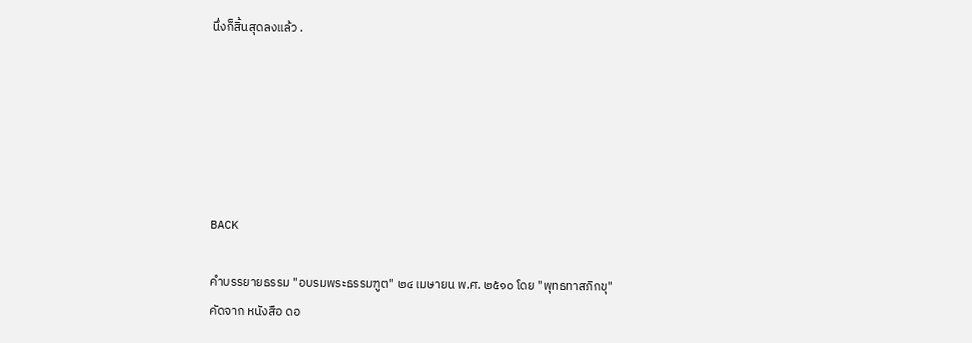นึ่งก็สิ้นสุดลงแล้ว .






BACK

คำบรรยายธรรม "อบรมพระธรรมฑูต" ๒๔ เมษายน พ.ศ. ๒๕๑๐ โดย "พุทธทาสภิกขุ"
คัดจาก หนังสือ ดอ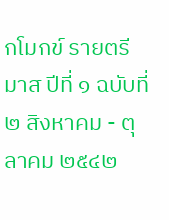กโมกข์ รายตรีมาส ปีที่ ๑ ฉบับที่ ๒ สิงหาคม - ตุลาคม ๒๕๔๒